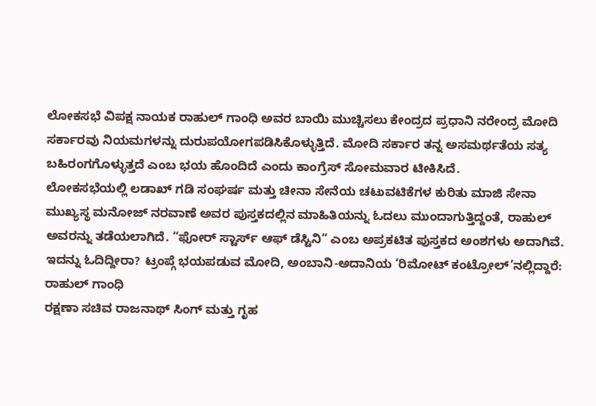ಲೋಕಸಭೆ ವಿಪಕ್ಷ ನಾಯಕ ರಾಹುಲ್ ಗಾಂಧಿ ಅವರ ಬಾಯಿ ಮುಚ್ಚಿಸಲು ಕೇಂದ್ರದ ಪ್ರಧಾನಿ ನರೇಂದ್ರ ಮೋದಿ ಸರ್ಕಾರವು ನಿಯಮಗಳನ್ನು ದುರುಪಯೋಗಪಡಿಸಿಕೊಳ್ಳುತ್ತಿದೆ. ಮೋದಿ ಸರ್ಕಾರ ತನ್ನ ಅಸಮರ್ಥತೆಯ ಸತ್ಯ ಬಹಿರಂಗಗೊಳ್ಳುತ್ತದೆ ಎಂಬ ಭಯ ಹೊಂದಿದೆ ಎಂದು ಕಾಂಗ್ರೆಸ್ ಸೋಮವಾರ ಟೀಕಿಸಿದೆ.
ಲೋಕಸಭೆಯಲ್ಲಿ ಲಡಾಖ್ ಗಡಿ ಸಂಘರ್ಷ ಮತ್ತು ಚೀನಾ ಸೇನೆಯ ಚಟುವಟಿಕೆಗಳ ಕುರಿತು ಮಾಜಿ ಸೇನಾ ಮುಖ್ಯಸ್ಥ ಮನೋಜ್ ನರವಾಣೆ ಅವರ ಪುಸ್ತಕದಲ್ಲಿನ ಮಾಹಿತಿಯನ್ನು ಓದಲು ಮುಂದಾಗುತ್ತಿದ್ದಂತೆ, ರಾಹುಲ್ ಅವರನ್ನು ತಡೆಯಲಾಗಿದೆ. “ಫೋರ್ ಸ್ಟಾರ್ಸ್ ಆಫ್ ಡೆಸ್ಟಿನಿ” ಎಂಬ ಅಪ್ರಕಟಿತ ಪುಸ್ತಕದ ಅಂಶಗಳು ಅದಾಗಿವೆ.
ಇದನ್ನು ಓದಿದ್ದೀರಾ? ಟ್ರಂಪ್ಗೆ ಭಯಪಡುವ ಮೋದಿ, ಅಂಬಾನಿ-ಅದಾನಿಯ ‘ರಿಮೋಟ್ ಕಂಟ್ರೋಲ್’ನಲ್ಲಿದ್ದಾರೆ: ರಾಹುಲ್ ಗಾಂಧಿ
ರಕ್ಷಣಾ ಸಚಿವ ರಾಜನಾಥ್ ಸಿಂಗ್ ಮತ್ತು ಗೃಹ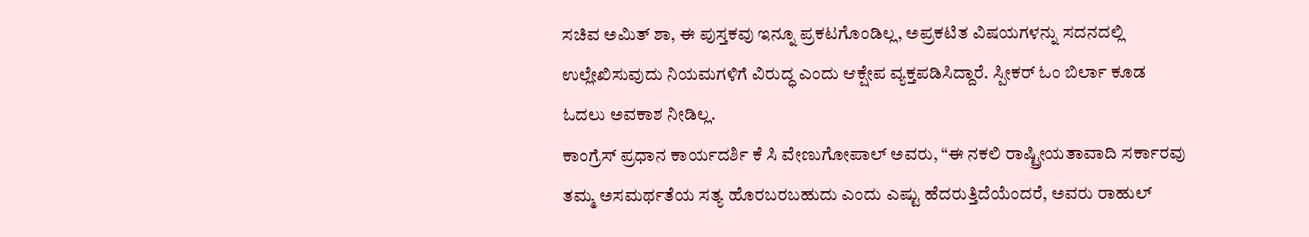ಸಚಿವ ಅಮಿತ್ ಶಾ, ಈ ಪುಸ್ತಕವು ಇನ್ನೂ ಪ್ರಕಟಗೊಂಡಿಲ್ಲ, ಅಪ್ರಕಟಿತ ವಿಷಯಗಳನ್ನು ಸದನದಲ್ಲಿ ಉಲ್ಲೇಖಿಸುವುದು ನಿಯಮಗಳಿಗೆ ವಿರುದ್ಧ ಎಂದು ಆಕ್ಷೇಪ ವ್ಯಕ್ತಪಡಿಸಿದ್ದಾರೆ. ಸ್ಪೀಕರ್ ಓಂ ಬಿರ್ಲಾ ಕೂಡ ಓದಲು ಅವಕಾಶ ನೀಡಿಲ್ಲ.
ಕಾಂಗ್ರೆಸ್ ಪ್ರಧಾನ ಕಾರ್ಯದರ್ಶಿ ಕೆ ಸಿ ವೇಣುಗೋಪಾಲ್ ಅವರು, “ಈ ನಕಲಿ ರಾಷ್ಟ್ರೀಯತಾವಾದಿ ಸರ್ಕಾರವು ತಮ್ಮ ಅಸಮರ್ಥತೆಯ ಸತ್ಯ ಹೊರಬರಬಹುದು ಎಂದು ಎಷ್ಟು ಹೆದರುತ್ತಿದೆಯೆಂದರೆ, ಅವರು ರಾಹುಲ್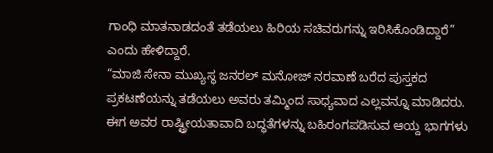ಗಾಂಧಿ ಮಾತನಾಡದಂತೆ ತಡೆಯಲು ಹಿರಿಯ ಸಚಿವರುಗನ್ನು ಇರಿಸಿಕೊಂಡಿದ್ದಾರೆ” ಎಂದು ಹೇಳಿದ್ದಾರೆ.
“ಮಾಜಿ ಸೇನಾ ಮುಖ್ಯಸ್ಥ ಜನರಲ್ ಮನೋಜ್ ನರವಾಣೆ ಬರೆದ ಪುಸ್ತಕದ ಪ್ರಕಟಣೆಯನ್ನು ತಡೆಯಲು ಅವರು ತಮ್ಮಿಂದ ಸಾಧ್ಯವಾದ ಎಲ್ಲವನ್ನೂ ಮಾಡಿದರು. ಈಗ ಅವರ ರಾಷ್ಟ್ರೀಯತಾವಾದಿ ಬದ್ಧತೆಗಳನ್ನು ಬಹಿರಂಗಪಡಿಸುವ ಆಯ್ದ ಭಾಗಗಳು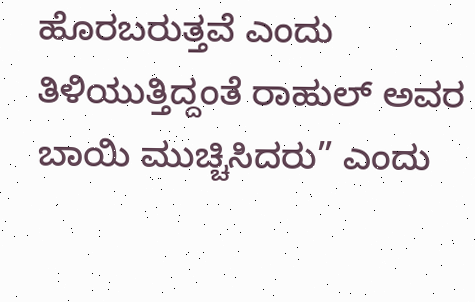ಹೊರಬರುತ್ತವೆ ಎಂದು ತಿಳಿಯುತ್ತಿದ್ದಂತೆ ರಾಹುಲ್ ಅವರ ಬಾಯಿ ಮುಚ್ಚಿಸಿದರು” ಎಂದು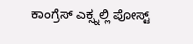ಕಾಂಗ್ರೆಸ್ ಎಕ್ಸ್ನಲ್ಲಿ ಪೋಸ್ಟ್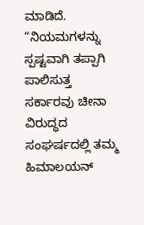ಮಾಡಿದೆ.
“ನಿಯಮಗಳನ್ನು ಸ್ಪಷ್ಟವಾಗಿ ತಪ್ಪಾಗಿ ಪಾಲಿಸುತ್ತ ಸರ್ಕಾರವು ಚೀನಾ ವಿರುದ್ಧದ ಸಂಘರ್ಷದಲ್ಲಿ ತಮ್ಮ ಹಿಮಾಲಯನ್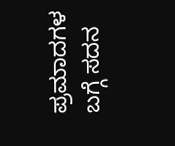ಪ್ರಮಾದಗಳ ಬಗ್ಗೆ ಸದನ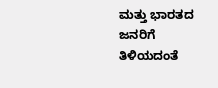ಮತ್ತು ಭಾರತದ ಜನರಿಗೆ ತಿಳಿಯದಂತೆ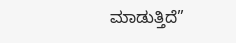ಮಾಡುತ್ತಿದೆ”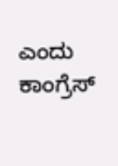ಎಂದು ಕಾಂಗ್ರೆಸ್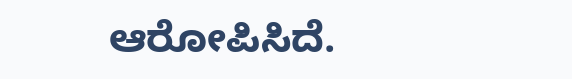ಆರೋಪಿಸಿದೆ.